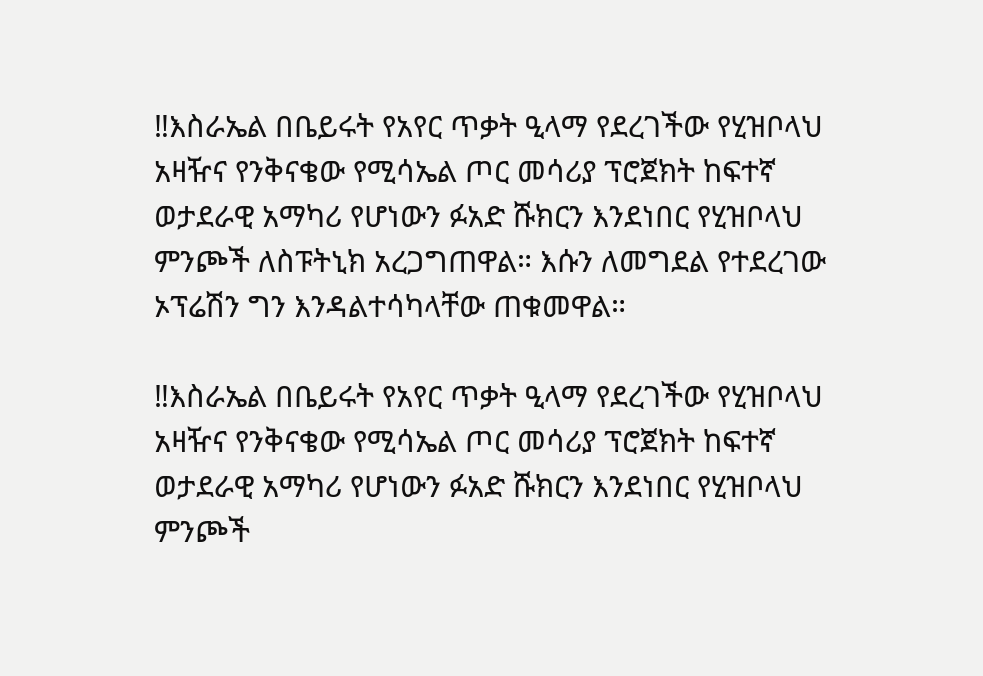‼እስራኤል በቤይሩት የአየር ጥቃት ዒላማ የደረገችው የሂዝቦላህ አዛዥና የንቅናቄው የሚሳኤል ጦር መሳሪያ ፕሮጀክት ከፍተኛ ወታደራዊ አማካሪ የሆነውን ፉአድ ሹክርን እንደነበር የሂዝቦላህ ምንጮች ለስፑትኒክ አረጋግጠዋል። እሱን ለመግደል የተደረገው ኦፕሬሽን ግን እንዳልተሳካላቸው ጠቁመዋል።

‼እስራኤል በቤይሩት የአየር ጥቃት ዒላማ የደረገችው የሂዝቦላህ አዛዥና የንቅናቄው የሚሳኤል ጦር መሳሪያ ፕሮጀክት ከፍተኛ ወታደራዊ አማካሪ የሆነውን ፉአድ ሹክርን እንደነበር የሂዝቦላህ ምንጮች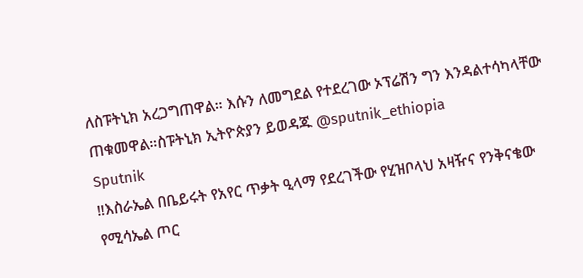ለስፑትኒክ አረጋግጠዋል። እሱን ለመግደል የተደረገው ኦፕሬሽን ግን እንዳልተሳካላቸው ጠቁመዋል።ስፑትኒክ ኢትዮጵያን ይወዳጁ @sputnik_ethiopia
Sputnik
‼እስራኤል በቤይሩት የአየር ጥቃት ዒላማ የደረገችው የሂዝቦላህ አዛዥና የንቅናቄው የሚሳኤል ጦር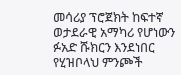መሳሪያ ፕሮጀክት ከፍተኛ ወታደራዊ አማካሪ የሆነውን ፉአድ ሹክርን እንደነበር የሂዝቦላህ ምንጮች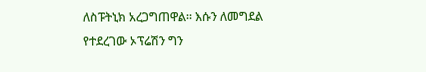ለስፑትኒክ አረጋግጠዋል። እሱን ለመግደል የተደረገው ኦፕሬሽን ግን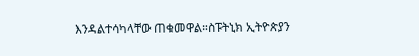እንዳልተሳካላቸው ጠቁመዋል።ስፑትኒክ ኢትዮጵያን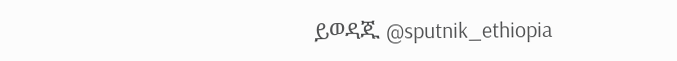ይወዳጁ @sputnik_ethiopia